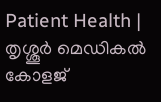Patient Health | തൃശ്ശൂര്‍ മെഡികൽ കോളജ്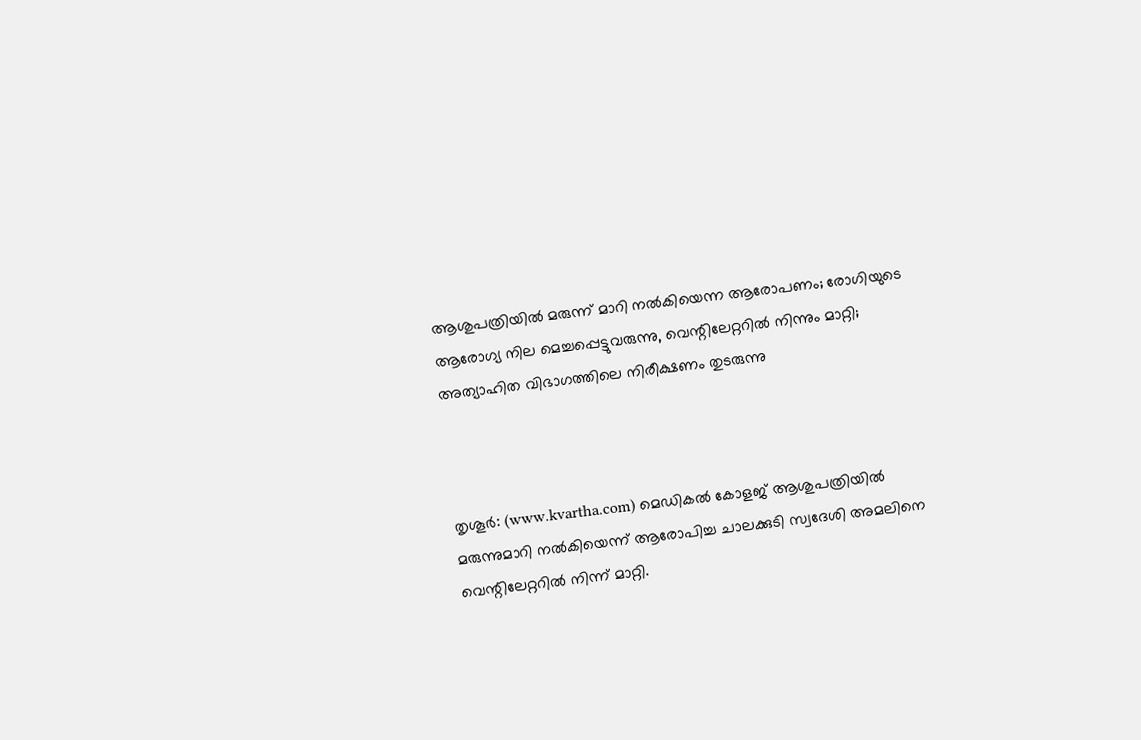ആശുപത്രിയില്‍ മരുന്ന് മാറി നല്‍കിയെന്ന ആരോപണം; രോഗിയുടെ ആരോഗ്യ നില മെച്ചപ്പെട്ടുവരുന്നു, വെന്റിലേറ്ററില്‍ നിന്നും മാറ്റി; അത്യാഹിത വിഭാഗത്തിലെ നിരീക്ഷണം തുടരുന്നു



തൃശൂര്‍: (www.kvartha.com) മെഡികല്‍ കോളജ് ആശുപത്രിയില്‍ മരുന്നുമാറി നല്‍കിയെന്ന് ആരോപിച്ച ചാലക്കുടി സ്വദേശി അമലിനെ വെന്റിലേറ്ററില്‍ നിന്ന് മാറ്റി.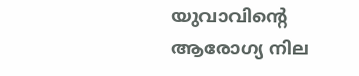യുവാവിന്റെ ആരോഗ്യ നില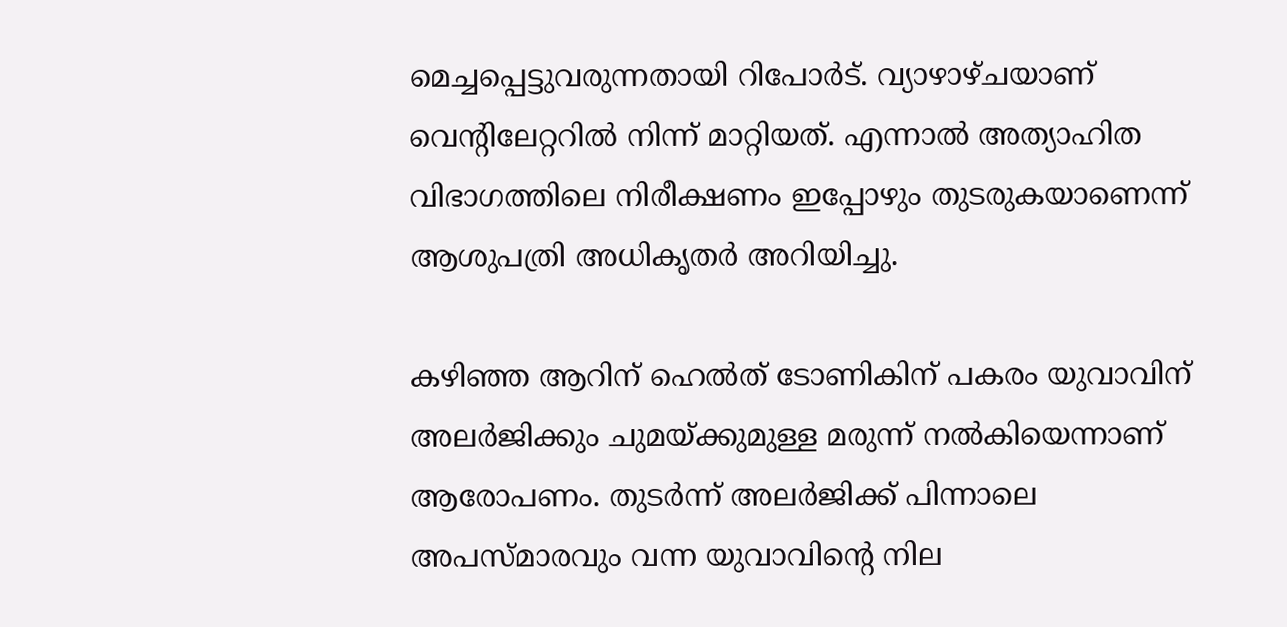മെച്ചപ്പെട്ടുവരുന്നതായി റിപോര്‍ട്. വ്യാഴാഴ്ചയാണ് വെന്റിലേറ്ററില്‍ നിന്ന് മാറ്റിയത്. എന്നാല്‍ അത്യാഹിത വിഭാഗത്തിലെ നിരീക്ഷണം ഇപ്പോഴും തുടരുകയാണെന്ന് ആശുപത്രി അധികൃതര്‍ അറിയിച്ചു.

കഴിഞ്ഞ ആറിന് ഹെല്‍ത് ടോണികിന് പകരം യുവാവിന് അലര്‍ജിക്കും ചുമയ്ക്കുമുള്ള മരുന്ന് നല്‍കിയെന്നാണ് ആരോപണം. തുടര്‍ന്ന് അലര്‍ജിക്ക് പിന്നാലെ അപസ്മാരവും വന്ന യുവാവിന്റെ നില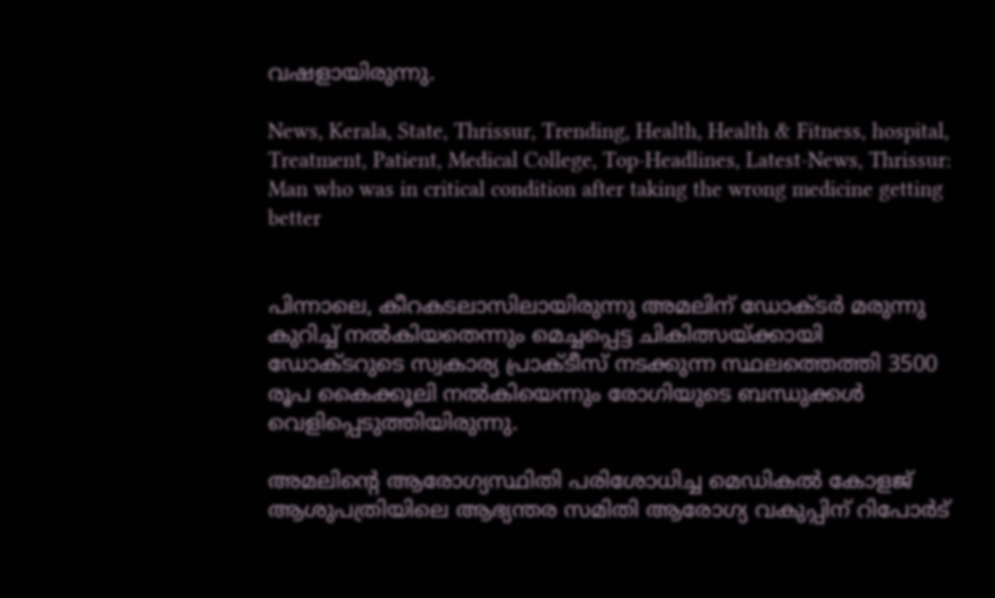വഷളായിരുന്നു.

News, Kerala, State, Thrissur, Trending, Health, Health & Fitness, hospital, Treatment, Patient, Medical College, Top-Headlines, Latest-News, Thrissur: Man who was in critical condition after taking the wrong medicine getting better


പിന്നാലെ, കീറകടലാസിലായിരുന്നു അമലിന് ഡോക്ടര്‍ മരുന്നു കുറിച്ച് നല്‍കിയതെന്നും മെച്ചപ്പെട്ട ചികിത്സയ്ക്കായി ഡോക്ടറുടെ സ്വകാര്യ പ്രാക്ടീസ് നടക്കുന്ന സ്ഥലത്തെത്തി 3500 രൂപ കൈക്കൂലി നല്‍കിയെന്നും രോഗിയുടെ ബന്ധുക്കള്‍ വെളിപ്പെടുത്തിയിരുന്നു.

അമലിന്റെ ആരോഗ്യസ്ഥിതി പരിശോധിച്ച മെഡികല്‍ കോളജ് ആശുപത്രിയിലെ ആഭ്യന്തര സമിതി ആരോഗ്യ വകുപ്പിന് റിപോര്‍ട്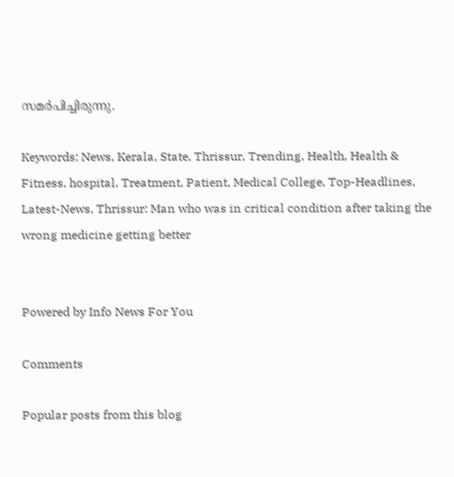സമര്‍പിച്ചിരുന്നു.

Keywords: News, Kerala, State, Thrissur, Trending, Health, Health & Fitness, hospital, Treatment, Patient, Medical College, Top-Headlines, Latest-News, Thrissur: Man who was in critical condition after taking the wrong medicine getting better


Powered by Info News For You

Comments

Popular posts from this blog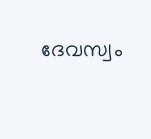ദേവസ്വം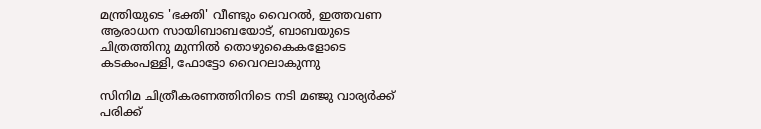മന്ത്രിയുടെ 'ഭക്തി' വീണ്ടും വൈറല്‍, ഇത്തവണ ആരാധന സായിബാബയോട്, ബാബയുടെ ചിത്രത്തിനു മുന്നില്‍ തൊഴുകൈകളോടെ കടകംപള്ളി, ഫോട്ടോ വൈറലാകുന്നു

സിനിമ ചിത്രീകരണത്തിനിടെ നടി മഞ്ജു വാര്യര്‍ക്ക് പരിക്ക്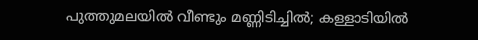പുത്തുമലയില്‍ വീണ്ടും മണ്ണിടിച്ചില്‍; കള്ളാടിയില്‍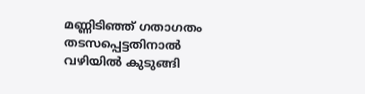മണ്ണിടിഞ്ഞ് ഗതാഗതം തടസപ്പെട്ടതിനാല്‍ വഴിയില്‍ കുടുങ്ങി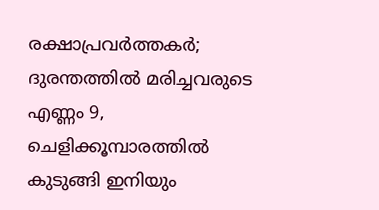രക്ഷാപ്രവര്‍ത്തകര്‍; ദുരന്തത്തില്‍ മരിച്ചവരുടെ എണ്ണം 9, ചെളിക്കൂമ്പാരത്തില്‍ കുടുങ്ങി ഇനിയും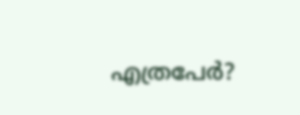എത്രപേര്‍?